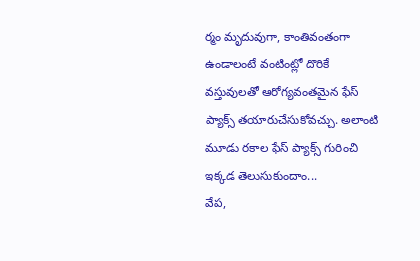ర్మం మృదువుగా, కాంతివంతంగా ఉండాలంటే వంటింట్లో దొరికే వస్తువులతో ఆరోగ్యవంతమైన ఫేస్ ప్యాక్స్ తయారుచేసుకోవచ్చు. అలాంటి మూడు రకాల ఫేస్ ప్యాక్స్ గురించి ఇక్కడ తెలుసుకుందాం...
వేప,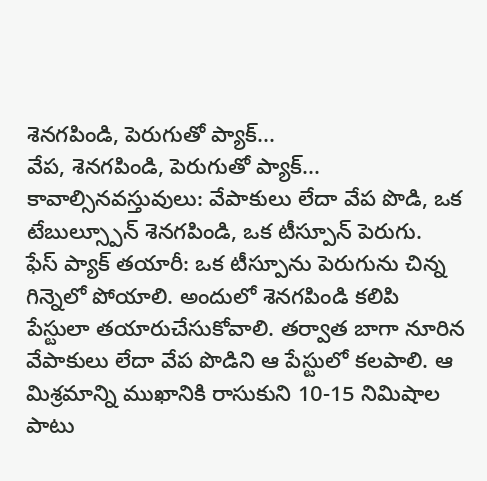శెనగపిండి, పెరుగుతో ప్యాక్...
వేప, శెనగపిండి, పెరుగుతో ప్యాక్...
కావాల్సినవస్తువులు: వేపాకులు లేదా వేప పొడి, ఒక టేబుల్స్పూన్ శెనగపిండి, ఒక టీస్పూన్ పెరుగు.
ఫేస్ ప్యాక్ తయారీ: ఒక టీస్పూను పెరుగును చిన్న గిన్నెలో పోయాలి. అందులో శెనగపిండి కలిపి పేస్టులా తయారుచేసుకోవాలి. తర్వాత బాగా నూరిన వేపాకులు లేదా వేప పొడిని ఆ పేస్టులో కలపాలి. ఆ మిశ్రమాన్ని ముఖానికి రాసుకుని 10-15 నిమిషాల పాటు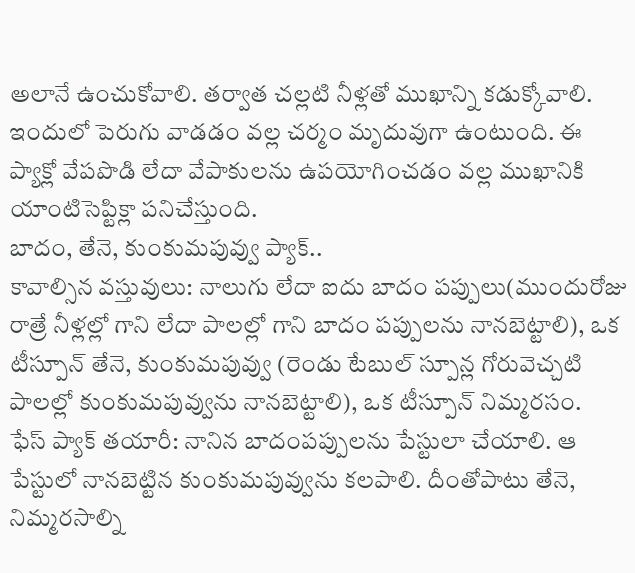అలానే ఉంచుకోవాలి. తర్వాత చల్లటి నీళ్లతో ముఖాన్ని కడుక్కోవాలి. ఇందులో పెరుగు వాడడం వల్ల చర్మం మృదువుగా ఉంటుంది. ఈ ప్యాక్లో వేపపొడి లేదా వేపాకులను ఉపయోగించడం వల్ల ముఖానికి యాంటిసెప్టిక్లా పనిచేస్తుంది.
బాదం, తేనె, కుంకుమపువ్వు ప్యాక్..
కావాల్సిన వస్తువులు: నాలుగు లేదా ఐదు బాదం పప్పులు(ముందురోజు రాత్రే నీళ్లల్లో గాని లేదా పాలల్లో గాని బాదం పప్పులను నానబెట్టాలి), ఒక టీస్పూన్ తేనె, కుంకుమపువ్వు (రెండు టేబుల్ స్పూన్ల గోరువెచ్చటి పాలల్లో కుంకుమపువ్వును నానబెట్టాలి), ఒక టీస్పూన్ నిమ్మరసం.
ఫేస్ ప్యాక్ తయారీ: నానిన బాదంపప్పులను పేస్టులా చేయాలి. ఆ పేస్టులో నానబెట్టిన కుంకుమపువ్వును కలపాలి. దీంతోపాటు తేనె, నిమ్మరసాల్ని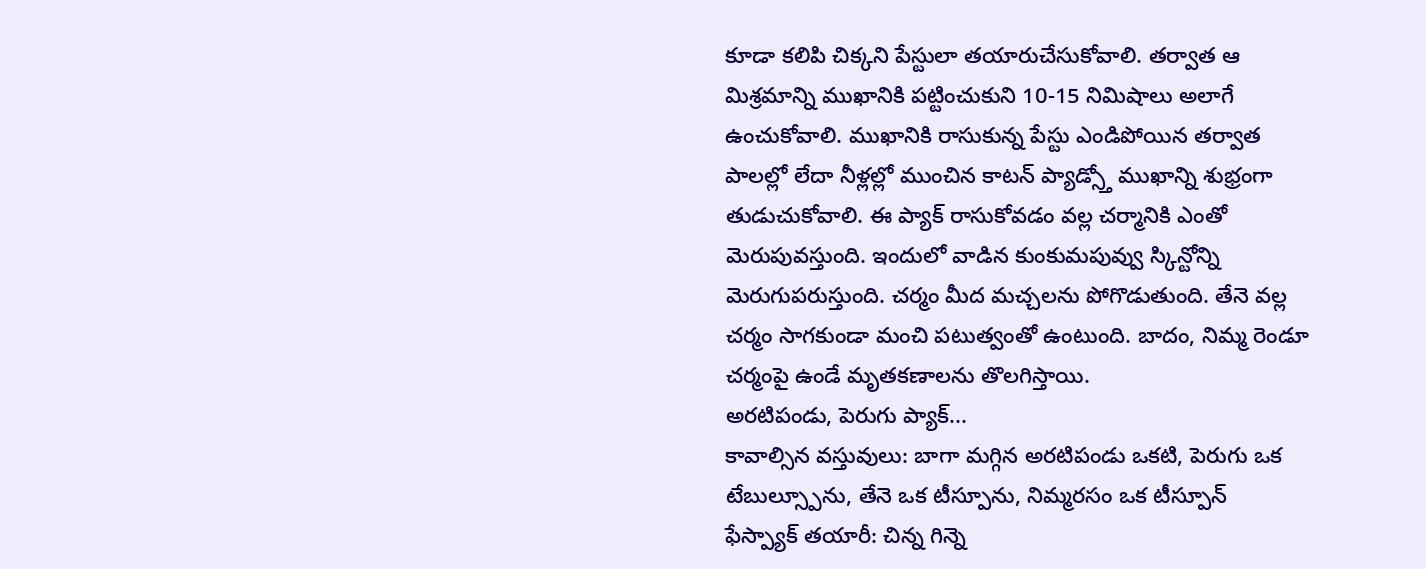కూడా కలిపి చిక్కని పేస్టులా తయారుచేసుకోవాలి. తర్వాత ఆ మిశ్రమాన్ని ముఖానికి పట్టించుకుని 10-15 నిమిషాలు అలాగే ఉంచుకోవాలి. ముఖానికి రాసుకున్న పేస్టు ఎండిపోయిన తర్వాత పాలల్లో లేదా నీళ్లల్లో ముంచిన కాటన్ ప్యాడ్స్తో ముఖాన్ని శుభ్రంగా తుడుచుకోవాలి. ఈ ప్యాక్ రాసుకోవడం వల్ల చర్మానికి ఎంతో మెరుపువస్తుంది. ఇందులో వాడిన కుంకుమపువ్వు స్కిన్టోన్ని మెరుగుపరుస్తుంది. చర్మం మీద మచ్చలను పోగొడుతుంది. తేనె వల్ల చర్మం సాగకుండా మంచి పటుత్వంతో ఉంటుంది. బాదం, నిమ్మ రెండూ చర్మంపై ఉండే మృతకణాలను తొలగిస్తాయి.
అరటిపండు, పెరుగు ప్యాక్...
కావాల్సిన వస్తువులు: బాగా మగ్గిన అరటిపండు ఒకటి, పెరుగు ఒక టేబుల్స్పూను, తేనె ఒక టీస్పూను, నిమ్మరసం ఒక టీస్పూన్
ఫేస్ప్యాక్ తయారీ: చిన్న గిన్నె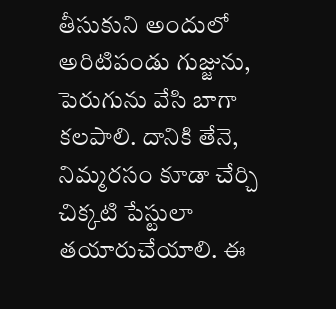తీసుకుని అందులో అరిటిపండు గుజ్జును, పెరుగును వేసి బాగా కలపాలి. దానికి తేనె, నిమ్మరసం కూడా చేర్చి చిక్కటి పేస్టులా తయారుచేయాలి. ఈ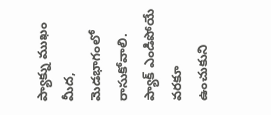ప్యాక్ను ముఖం మీద, మెడభాగంలో రాసుకోవాలి. ప్యాక్ ఎండిపోయే వరకూ ఉంచుకుని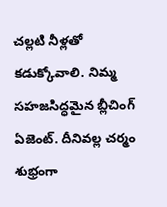చల్లటి నీళ్లతో కడుక్కోవాలి. నిమ్మ సహజసిద్ధమైన బ్లీచింగ్ ఏజెంట్. దీనివల్ల చర్మం శుభ్రంగా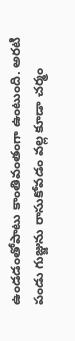ఉండడంతోపాటు కాంతివంతంగా ఉంటుంది. అరటి పండు గుజ్జును రాసుకోవడం వల్ల కూడా చర్మం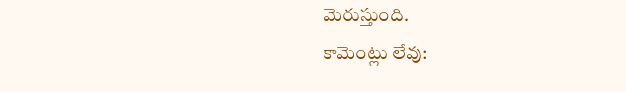మెరుస్తుంది.
కామెంట్లు లేవు: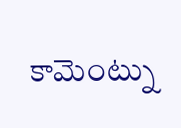కామెంట్ను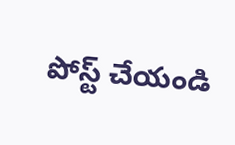పోస్ట్ చేయండి